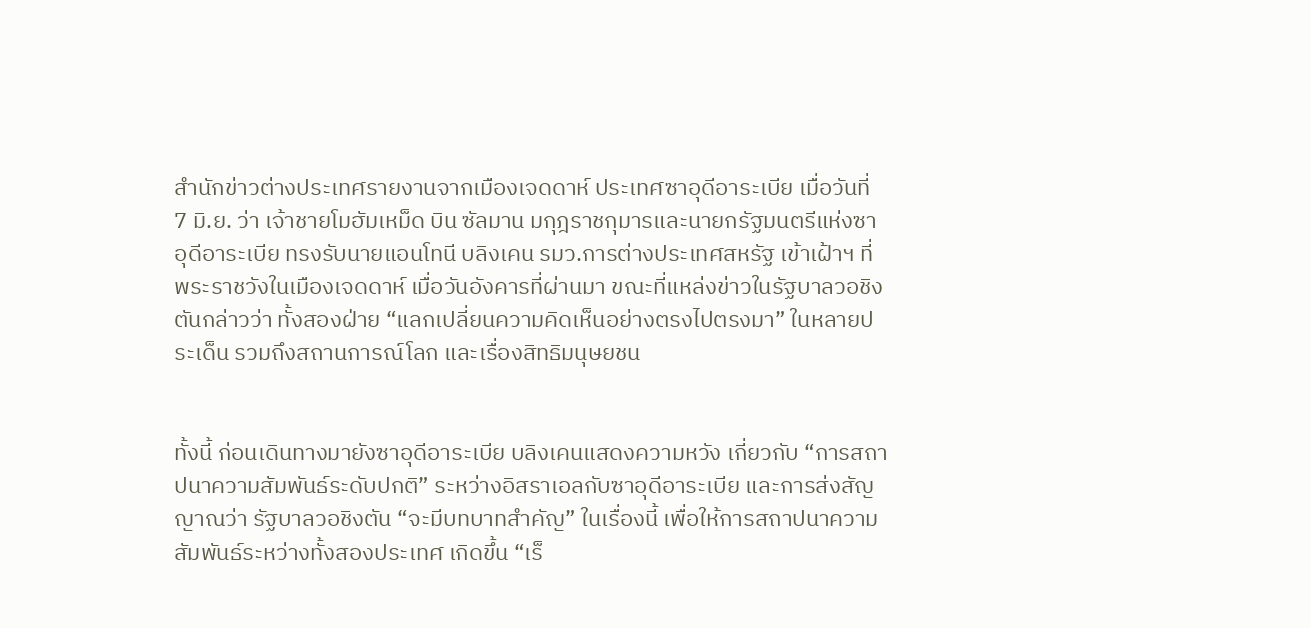สำนักข่าวต่างประเทศรายงานจากเมืองเจดดาห์ ประเทศซาอุดีอาระเบีย เมื่อวันที่ 7 มิ.ย. ว่า เจ้าชายโมฮัมเหม็ด บิน ซัลมาน มกุฎราชกุมารและนายกรัฐมนตรีแห่งซาอุดีอาระเบีย ทรงรับนายแอนโทนี บลิงเคน รมว.การต่างประเทศสหรัฐ เข้าเฝ้าฯ ที่พระราชวังในเมืองเจดดาห์ เมื่อวันอังคารที่ผ่านมา ขณะที่แหล่งข่าวในรัฐบาลวอชิงตันกล่าวว่า ทั้งสองฝ่าย “แลกเปลี่ยนความคิดเห็นอย่างตรงไปตรงมา” ในหลายประเด็น รวมถึงสถานการณ์โลก และเรื่องสิทธิมนุษยชน


ทั้งนี้ ก่อนเดินทางมายังซาอุดีอาระเบีย บลิงเคนแสดงความหวัง เกี่ยวกับ “การสถาปนาความสัมพันธ์ระดับปกติ” ระหว่างอิสราเอลกับซาอุดีอาระเบีย และการส่งสัญญาณว่า รัฐบาลวอชิงตัน “จะมีบทบาทสำคัญ” ในเรื่องนี้ เพื่อให้การสถาปนาความสัมพันธ์ระหว่างทั้งสองประเทศ เกิดขึ้น “เร็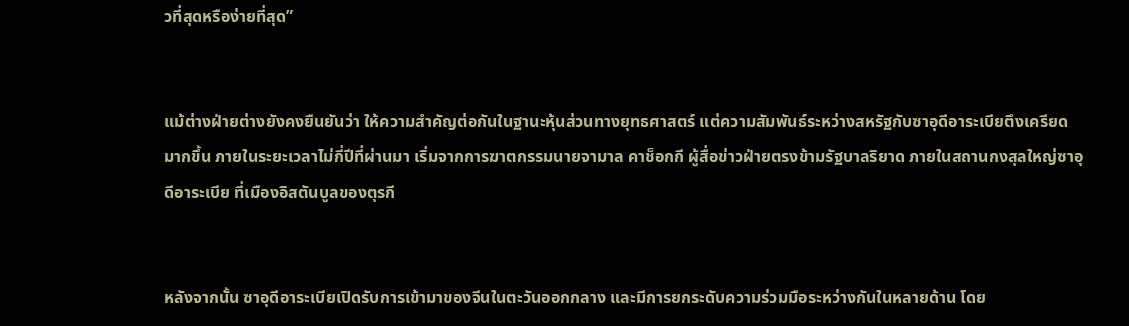วที่สุดหรือง่ายที่สุด”


แม้ต่างฝ่ายต่างยังคงยืนยันว่า ให้ความสำคัญต่อกันในฐานะหุ้นส่วนทางยุทธศาสตร์ แต่ความสัมพันธ์ระหว่างสหรัฐกับซาอุดีอาระเบียตึงเครียดมากขึ้น ภายในระยะเวลาไม่กี่ปีที่ผ่านมา เริ่มจากการฆาตกรรมนายจามาล คาช็อกกี ผู้สื่อข่าวฝ่ายตรงข้ามรัฐบาลริยาด ภายในสถานกงสุลใหญ่ซาอุดีอาระเบีย ที่เมืองอิสตันบูลของตุรกี


หลังจากนั้น ซาอุดีอาระเบียเปิดรับการเข้ามาของจีนในตะวันออกกลาง และมีการยกระดับความร่วมมือระหว่างกันในหลายด้าน โดย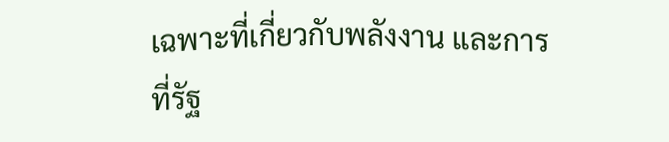เฉพาะที่เกี่ยวกับพลังงาน และการที่รัฐ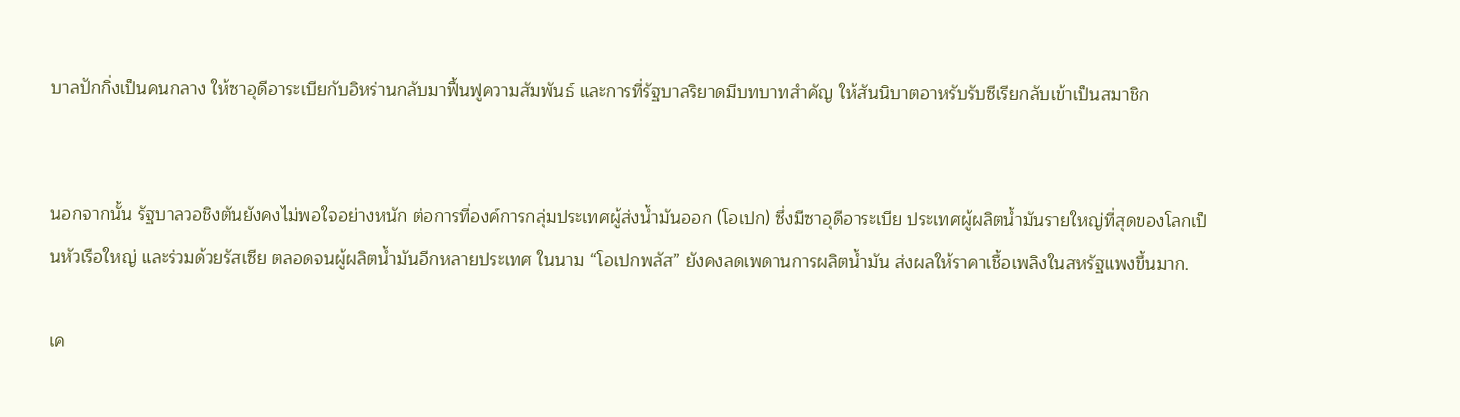บาลปักกิ่งเป็นคนกลาง ให้ซาอุดีอาระเบียกับอิหร่านกลับมาฟื้นฟูความสัมพันธ์ และการที่รัฐบาลริยาดมีบทบาทสำคัญ ให้สันนิบาตอาหรับรับซีเรียกลับเข้าเป็นสมาชิก


นอกจากนั้น รัฐบาลวอชิงตันยังคงไม่พอใจอย่างหนัก ต่อการที่องค์การกลุ่มประเทศผู้ส่งน้ำมันออก (โอเปก) ซึ่งมีซาอุดีอาระเบีย ประเทศผู้ผลิตน้ำมันรายใหญ่ที่สุดของโลกเป็นหัวเรือใหญ่ และร่วมด้วยรัสเซีย ตลอดจนผู้ผลิตน้ำมันอีกหลายประเทศ ในนาม “โอเปกพลัส” ยังคงลดเพดานการผลิตน้ำมัน ส่งผลให้ราคาเชื้อเพลิงในสหรัฐแพงขึ้นมาก.

เค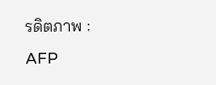รดิตภาพ : AFP